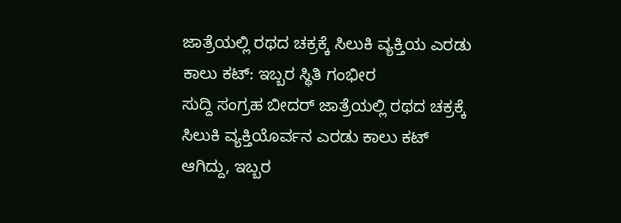ಜಾತ್ರೆಯಲ್ಲಿ ರಥದ ಚಕ್ರಕ್ಕೆ ಸಿಲುಕಿ ವ್ಯಕ್ತಿಯ ಎರಡು ಕಾಲು ಕಟ್: ಇಬ್ಬರ ಸ್ಥಿತಿ ಗಂಭೀರ
ಸುದ್ದಿ ಸಂಗ್ರಹ ಬೀದರ್ ಜಾತ್ರೆಯಲ್ಲಿ ರಥದ ಚಕ್ರಕ್ಕೆ ಸಿಲುಕಿ ವ್ಯಕ್ತಿಯೊರ್ವನ ಎರಡು ಕಾಲು ಕಟ್ ಆಗಿದ್ದು, ಇಬ್ಬರ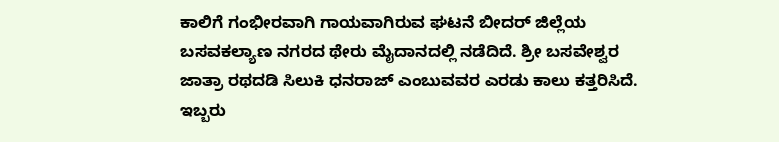ಕಾಲಿಗೆ ಗಂಭೀರವಾಗಿ ಗಾಯವಾಗಿರುವ ಘಟನೆ ಬೀದರ್ ಜಿಲ್ಲೆಯ ಬಸವಕಲ್ಯಾಣ ನಗರದ ಥೇರು ಮೈದಾನದಲ್ಲಿ ನಡೆದಿದೆ. ಶ್ರೀ ಬಸವೇಶ್ವರ ಜಾತ್ರಾ ರಥದಡಿ ಸಿಲುಕಿ ಧನರಾಜ್ ಎಂಬುವವರ ಎರಡು ಕಾಲು ಕತ್ತರಿಸಿದೆ. ಇಬ್ಬರು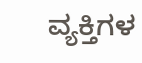ವ್ಯಕ್ತಿಗಳ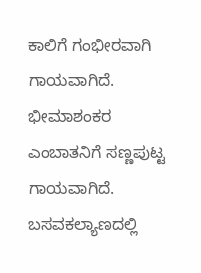ಕಾಲಿಗೆ ಗಂಭೀರವಾಗಿ ಗಾಯವಾಗಿದೆ. ಭೀಮಾಶಂಕರ ಎಂಬಾತನಿಗೆ ಸಣ್ಣಪುಟ್ಟ ಗಾಯವಾಗಿದೆ. ಬಸವಕಲ್ಯಾಣದಲ್ಲಿ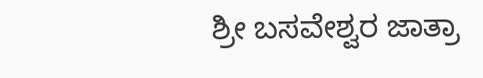ಶ್ರೀ ಬಸವೇಶ್ವರ ಜಾತ್ರಾ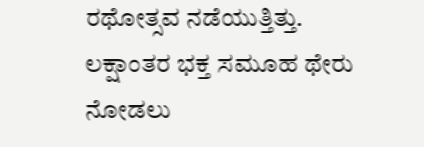ರಥೋತ್ಸವ ನಡೆಯುತ್ತಿತ್ತು. ಲಕ್ಷಾಂತರ ಭಕ್ತ ಸಮೂಹ ಥೇರು ನೋಡಲು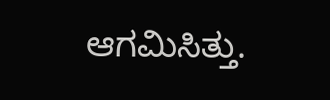ಆಗಮಿಸಿತ್ತು.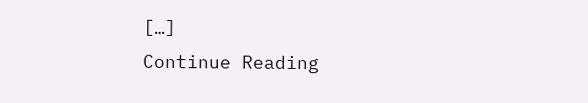[…]
Continue Reading